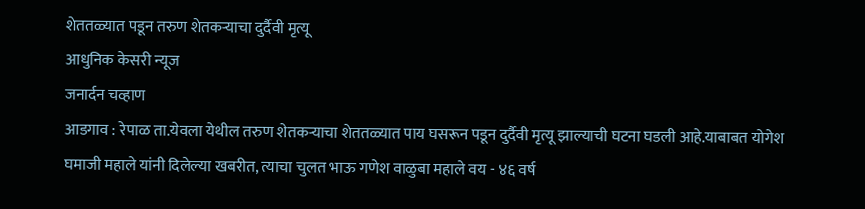शेततळ्यात पडून तरुण शेतकऱ्याचा दुर्दैवी मृत्यू
आधुनिक केसरी न्यूज
जनार्दन चव्हाण
आडगाव : रेपाळ ता.येवला येथील तरुण शेतकऱ्याचा शेततळ्यात पाय घसरून पडून दुर्दैवी मृत्यू झाल्याची घटना घडली आहे.याबाबत योगेश घमाजी महाले यांनी दिलेल्या खबरीत, त्याचा चुलत भाऊ गणेश वाळुबा महाले वय - ४६ वर्ष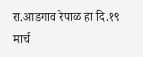रा.आडगाव रेपाळ हा दि.१९ मार्च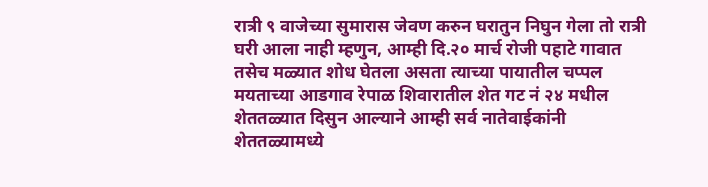रात्री ९ वाजेच्या सुमारास जेवण करुन घरातुन निघुन गेला तो रात्री घरी आला नाही म्हणुन, आम्ही दि.२० मार्च रोजी पहाटे गावात तसेच मळ्यात शोध घेतला असता त्याच्या पायातील चप्पल मयताच्या आडगाव रेपाळ शिवारातील शेत गट नं २४ मधील शेततळ्यात दिसुन आल्याने आम्ही सर्व नातेवाईकांनी शेततळ्यामध्ये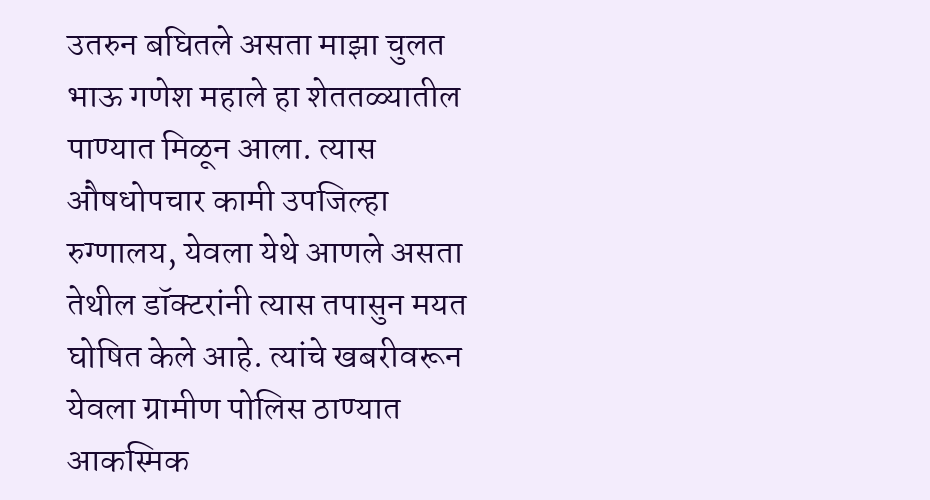उतरुन बघितले असता माझा चुलत भाऊ गणेश महाले हा शेततळ्यातील पाण्यात मिळून आला. त्यास औषधोपचार कामी उपजिल्हा रुग्णालय, येवला येथे आणले असता तेथील डॉक्टरांनी त्यास तपासुन मयत घोषित केले आहे. त्यांचे खबरीवरून येवला ग्रामीण पोलिस ठाण्यात आकस्मिक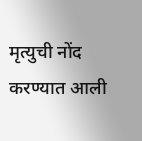मृत्युची नोंद करण्यात आली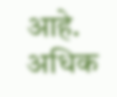आहे. अधिक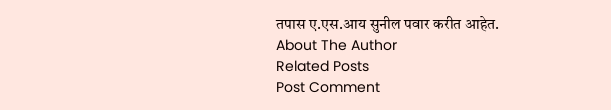तपास ए.एस.आय सुनील पवार करीत आहेत.
About The Author
Related Posts
Post Comment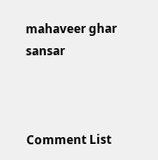mahaveer ghar sansar



Comment List